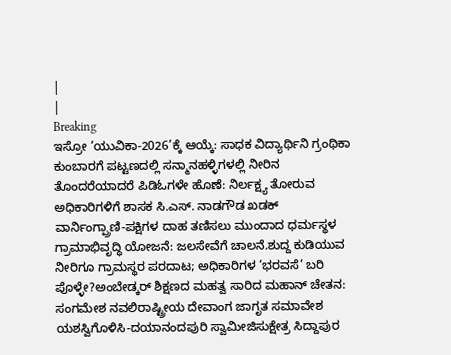|
|
Breaking
ಇಸ್ರೋ ‘ಯುವಿಕಾ-2026’ಕ್ಕೆ ಆಯ್ಕೆ: ಸಾಧಕ ವಿದ್ಯಾರ್ಥಿನಿ ಗ್ರಂಥಿಕಾ ಕುಂಬಾರಗೆ ಪಟ್ಟಣದಲ್ಲಿ ಸನ್ಮಾನಹಳ್ಳಿಗಳಲ್ಲಿ ನೀರಿನ ತೊಂದರೆಯಾದರೆ ಪಿಡಿಓಗಳೇ ಹೊಣೆ: ನಿರ್ಲಕ್ಷ್ಯ ತೋರುವ ಅಧಿಕಾರಿಗಳಿಗೆ ಶಾಸಕ ಸಿ.ಎಸ್. ನಾಡಗೌಡ ಖಡಕ್ ವಾರ್ನಿಂಗ್ಪ್ರಾಣಿ-ಪಕ್ಷಿಗಳ ದಾಹ ತಣಿಸಲು ಮುಂದಾದ ಧರ್ಮಸ್ಥಳ ಗ್ರಾಮಾಭಿವೃದ್ಧಿ ಯೋಜನೆ: ಜಲಸೇವೆಗೆ ಚಾಲನೆ.ಶುದ್ದ ಕುಡಿಯುವ ನೀರಿಗೂ ಗ್ರಾಮಸ್ಥರ ಪರದಾಟ; ಅಧಿಕಾರಿಗಳ ‘ಭರವಸೆ’ ಬರಿ ಪೊಳ್ಳೇ?ಅಂಬೇಡ್ಕರ್ ಶಿಕ್ಷಣದ ಮಹತ್ವ ಸಾರಿದ ಮಹಾನ್ ಚೇತನ: ಸಂಗಮೇಶ ನವಲಿರಾಷ್ಟ್ರೀಯ ದೇವಾಂಗ ಜಾಗೃತ ಸಮಾವೇಶ ಯಶಸ್ವಿಗೊಳಿಸಿ-ದಯಾನಂದಪುರಿ ಸ್ವಾಮೀಜಿಸುಕ್ಷೇತ್ರ ಸಿದ್ದಾಪುರ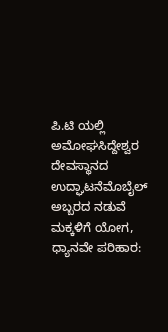ಪಿ.ಟಿ ಯಲ್ಲಿ ಅಮೋಘಸಿದ್ದೇಶ್ವರ ದೇವಸ್ಥಾನದ ಉದ್ಘಾಟನೆಮೊಬೈಲ್ ಅಬ್ಬರದ ನಡುವೆ ಮಕ್ಕಳಿಗೆ ಯೋಗ, ಧ್ಯಾನವೇ ಪರಿಹಾರ: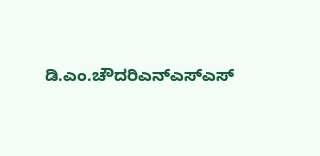ಡಿ.ಎಂ.ಚೌದರಿಎನ್ಎಸ್ಎಸ್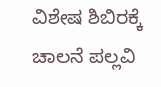ವಿಶೇಷ ಶಿಬಿರಕ್ಕೆ ಚಾಲನೆ ಪಲ್ಲವಿ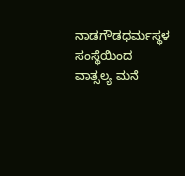ನಾಡಗೌಡಧರ್ಮಸ್ಥಳ ಸಂಸ್ಥೆಯಿಂದ ವಾತ್ಸಲ್ಯ ಮನೆ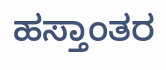ಹಸ್ತಾಂತರ